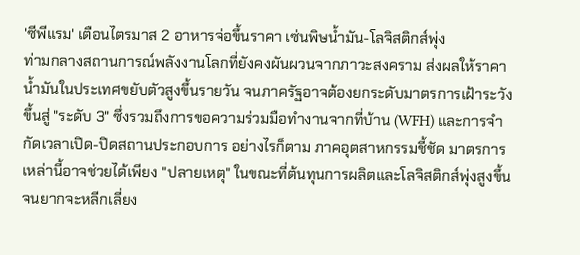'ซีพีแรม' เตือนไตรมาส 2 อาหารจ่อขึ้นราคา เซ่นพิษน้ำมัน-โลจิสติกส์พุ่ง
ท่ามกลางสถานการณ์พลังงานโลกที่ยังคงผันผวนจากภาวะสงคราม ส่งผลให้ราคาน้ำมันในประเทศขยับตัวสูงขึ้นรายวัน จนภาครัฐอาจต้องยกระดับมาตรการเฝ้าระวังขึ้นสู่ "ระดับ 3" ซึ่งรวมถึงการขอความร่วมมือทำงานจากที่บ้าน (WFH) และการจำกัดเวลาเปิด-ปิดสถานประกอบการ อย่างไรก็ตาม ภาคอุตสาหกรรมชี้ชัด มาตรการเหล่านี้อาจช่วยได้เพียง "ปลายเหตุ" ในขณะที่ต้นทุนการผลิตและโลจิสติกส์พุ่งสูงขึ้นจนยากจะหลีกเลี่ยง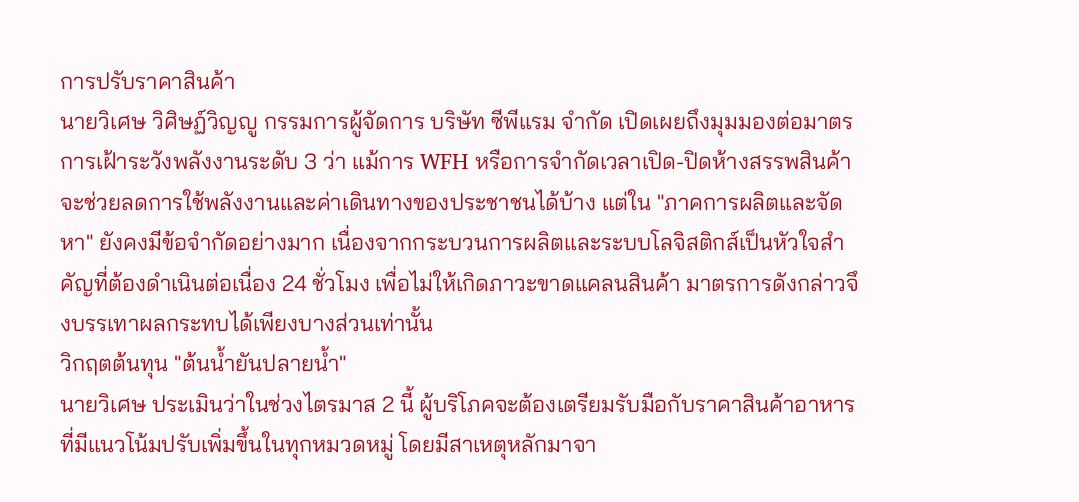การปรับราคาสินค้า
นายวิเศษ วิศิษฏ์วิญญู กรรมการผู้จัดการ บริษัท ซีพีแรม จำกัด เปิดเผยถึงมุมมองต่อมาตรการเฝ้าระวังพลังงานระดับ 3 ว่า แม้การ WFH หรือการจำกัดเวลาเปิด-ปิดห้างสรรพสินค้าจะช่วยลดการใช้พลังงานและค่าเดินทางของประชาชนได้บ้าง แต่ใน "ภาคการผลิตและจัดหา" ยังคงมีข้อจำกัดอย่างมาก เนื่องจากกระบวนการผลิตและระบบโลจิสติกส์เป็นหัวใจสำคัญที่ต้องดำเนินต่อเนื่อง 24 ชั่วโมง เพื่อไม่ให้เกิดภาวะขาดแคลนสินค้า มาตรการดังกล่าวจึงบรรเทาผลกระทบได้เพียงบางส่วนเท่านั้น
วิกฤตต้นทุน "ต้นน้ำยันปลายน้ำ"
นายวิเศษ ประเมินว่าในช่วงไตรมาส 2 นี้ ผู้บริโภคจะต้องเตรียมรับมือกับราคาสินค้าอาหารที่มีแนวโน้มปรับเพิ่มขึ้นในทุกหมวดหมู่ โดยมีสาเหตุหลักมาจา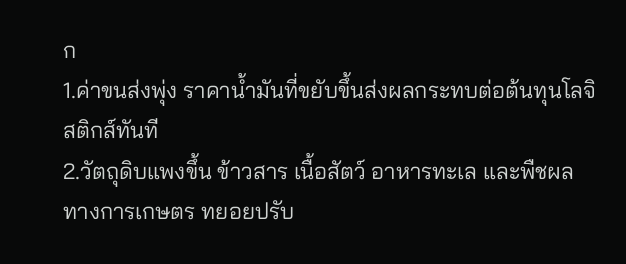ก
1.ค่าขนส่งพุ่ง ราคาน้ำมันที่ขยับขึ้นส่งผลกระทบต่อต้นทุนโลจิสติกส์ทันที
2.วัตถุดิบแพงขึ้น ข้าวสาร เนื้อสัตว์ อาหารทะเล และพืชผลทางการเกษตร ทยอยปรับ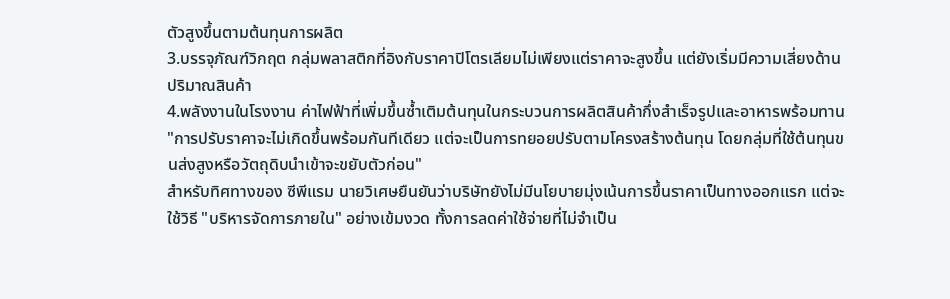ตัวสูงขึ้นตามต้นทุนการผลิต
3.บรรจุภัณฑ์วิกฤต กลุ่มพลาสติกที่อิงกับราคาปิโตรเลียมไม่เพียงแต่ราคาจะสูงขึ้น แต่ยังเริ่มมีความเสี่ยงด้านปริมาณสินค้า
4.พลังงานในโรงงาน ค่าไฟฟ้าที่เพิ่มขึ้นซ้ำเติมต้นทุนในกระบวนการผลิตสินค้ากึ่งสำเร็จรูปและอาหารพร้อมทาน
"การปรับราคาจะไม่เกิดขึ้นพร้อมกันทีเดียว แต่จะเป็นการทยอยปรับตามโครงสร้างต้นทุน โดยกลุ่มที่ใช้ต้นทุนขนส่งสูงหรือวัตถุดิบนำเข้าจะขยับตัวก่อน"
สำหรับทิศทางของ ซีพีแรม นายวิเศษยืนยันว่าบริษัทยังไม่มีนโยบายมุ่งเน้นการขึ้นราคาเป็นทางออกแรก แต่จะใช้วิธี "บริหารจัดการภายใน" อย่างเข้มงวด ทั้งการลดค่าใช้จ่ายที่ไม่จำเป็น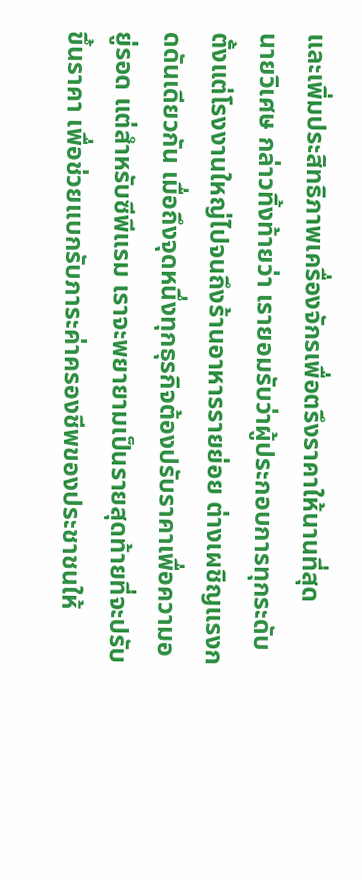และเพิ่มประสิทธิภาพเครื่องจักรเพื่อตรึงราคาให้นานที่สุด
นายวิเศษ กล่าวทิ้งท้ายว่า เรายอมรับว่าผู้ประกอบการทุกระดับ ตั้งแต่โรงงานใหญ่ไปจนถึงร้านอาหารรายย่อย ต่างเผชิญแรงกดดันเดียวกัน เมื่อถึงจุดหนึ่งทุกธุรกิจต้องปรับราคาเพื่อความอยู่รอด แต่สำหรับซีพีแรม เราจะพยายามเป็นรายสุดท้ายที่จะปรับขึ้นราคา เพื่อช่วยแบกรับภาระค่าครองชีพของประชาชนให้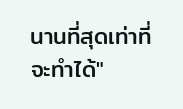นานที่สุดเท่าที่จะทำได้"